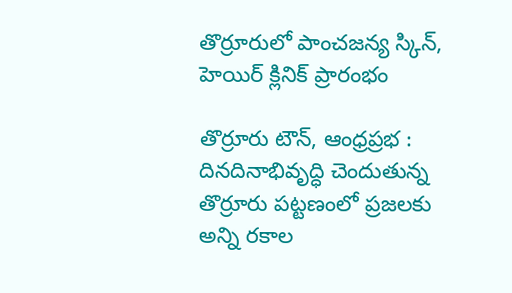తొర్రూరులో పాంచజన్య స్కిన్, హెయిర్ క్లినిక్ ప్రారంభం

తొర్రూరు టౌన్, ఆంధ్రప్రభ : దినదినాభివృద్ధి చెందుతున్న తొర్రూరు పట్టణంలో ప్రజలకు అన్ని రకాల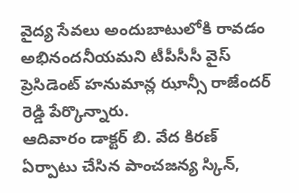వైద్య సేవలు అందుబాటులోకి రావడం అభినందనీయమని టీపీసీసీ వైస్ ప్రెసిడెంట్ హనుమాన్ల ఝాన్సీ రాజేందర్ రెడ్డి పేర్కొన్నారు.
ఆదివారం డాక్టర్ బి. వేద కిరణ్ ఏర్పాటు చేసిన పాంచజన్య స్కిన్,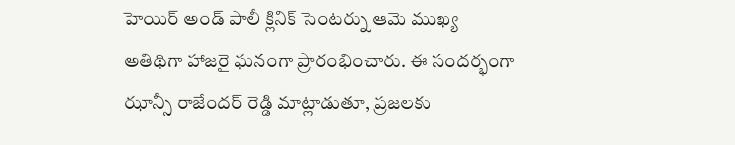హెయిర్ అండ్ పాలీ క్లినిక్ సెంటర్ను ఆమె ముఖ్య అతిథిగా హాజరై ఘనంగా ప్రారంభించారు. ఈ సందర్భంగా ఝాన్సీ రాజేందర్ రెడ్డి మాట్లాడుతూ, ప్రజలకు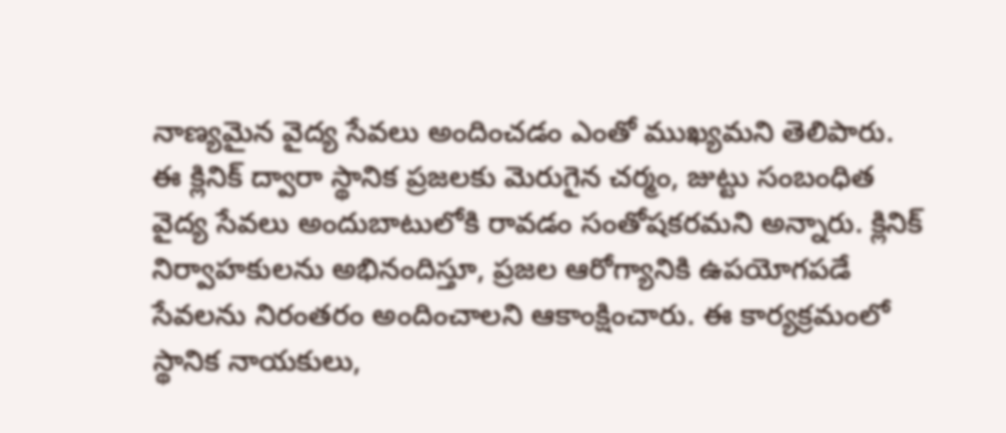నాణ్యమైన వైద్య సేవలు అందించడం ఎంతో ముఖ్యమని తెలిపారు.
ఈ క్లినిక్ ద్వారా స్థానిక ప్రజలకు మెరుగైన చర్మం, జుట్టు సంబంధిత వైద్య సేవలు అందుబాటులోకి రావడం సంతోషకరమని అన్నారు. క్లినిక్ నిర్వాహకులను అభినందిస్తూ, ప్రజల ఆరోగ్యానికి ఉపయోగపడే సేవలను నిరంతరం అందించాలని ఆకాంక్షించారు. ఈ కార్యక్రమంలో స్థానిక నాయకులు,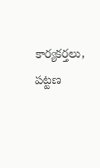కార్యకర్తలు, పట్టణ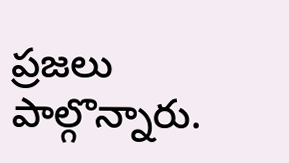ప్రజలు పాల్గొన్నారు.